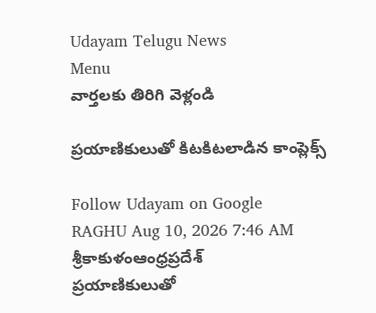Udayam Telugu News
Menu
వార్తలకు తిరిగి వెళ్లండి

ప్రయాణికులుతో కిటకిటలాడిన కాంప్లెక్స్

Follow Udayam on Google
RAGHU Aug 10, 2026 7:46 AM శ్రీకాకుళంఆంధ్రప్రదేశ్
ప్రయాణికులుతో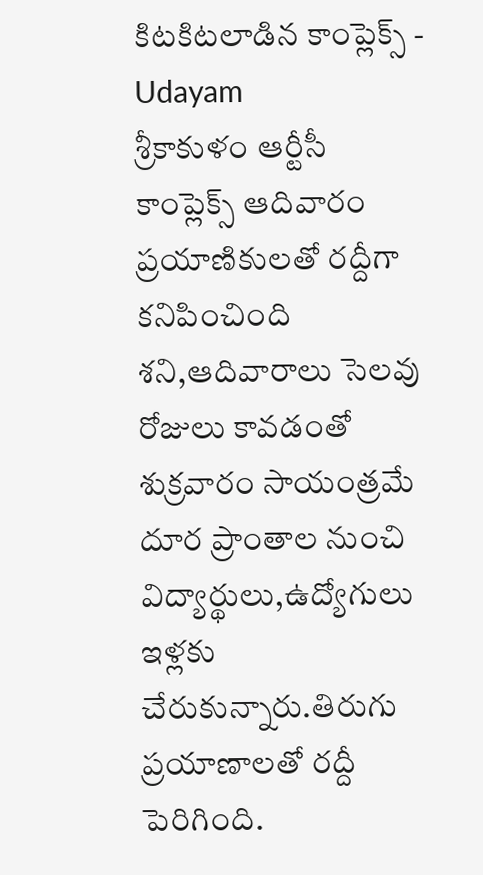కిటకిటలాడిన కాంప్లెక్స్ - Udayam
శ్రీకాకుళం ఆర్టీసీ కాంప్లెక్స్‌ ఆదివారం ప్రయాణికులతో రద్దీగా కనిపించింది శని,ఆదివారాలు సెలవు రోజులు కావడంతో శుక్రవారం సాయంత్రమే దూర ప్రాంతాల నుంచి విద్యార్థులు,ఉద్యోగులు ఇళ్లకు చేరుకున్నారు.తిరుగు ప్రయాణాలతో రద్దీ పెరిగింది.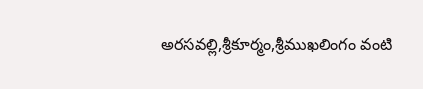అరసవల్లి,శ్రీకూర్మం,శ్రీముఖలింగం వంటి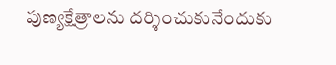పుణ్యక్షేత్రాలను దర్శించుకునేందుకు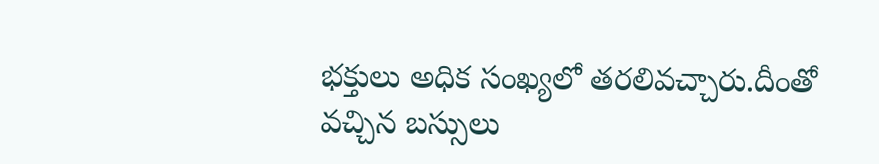భక్తులు అధిక సంఖ్యలో తరలివచ్చారు.దీంతో వచ్చిన బస్సులు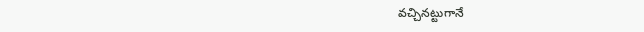వచ్చినట్టుగానే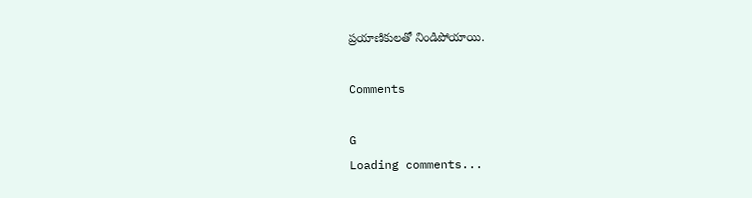ప్రయాణికులతో నిండిపోయాయి.

Comments

G
Loading comments...